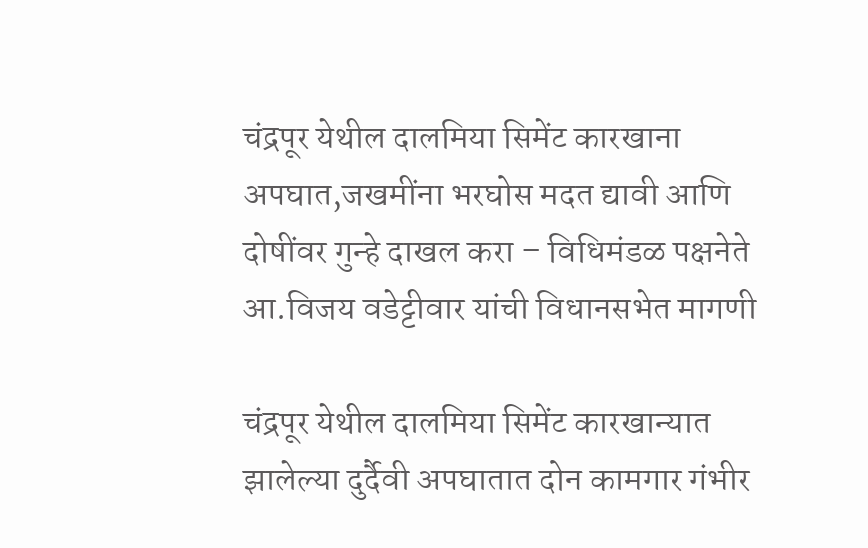चंद्रपूर येथील दालमिया सिमेंट कारखाना अपघात,जखमींना भरघोस मदत द्यावी आणि दोषींवर गुन्हे दाखल करा – विधिमंडळ पक्षनेते आ.विजय वडेट्टीवार यांची विधानसभेत मागणी

चंद्रपूर येथील दालमिया सिमेंट कारखान्यात झालेल्या दुर्दैवी अपघातात दोन कामगार गंभीर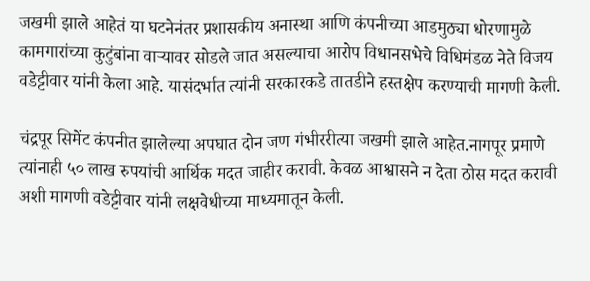जखमी झाले आहेतं या घटनेनंतर प्रशासकीय अनास्था आणि कंपनीच्या आडमुठ्या धोरणामुळे कामगारांच्या कुटुंबांना वाऱ्यावर सोडले जात असल्याचा आरोप विधानसभेचे विधिमंडळ नेते विजय वडेट्टीवार यांनी केला आहे. यासंदर्भात त्यांनी सरकारकडे तातडीने हस्तक्षेप करण्याची मागणी केली.

चंद्रपूर सिमेंट कंपनीत झालेल्या अपघात दोन जण गंभीररीत्या जखमी झाले आहेत.नागपूर प्रमाणे त्यांनाही ५० लाख रुपयांची आर्थिक मदत जाहीर करावी. केवळ आश्वासने न देता ठोस मदत करावी अशी मागणी वडेट्टीवार यांनी लक्षवेधीच्या माध्यमातून केली.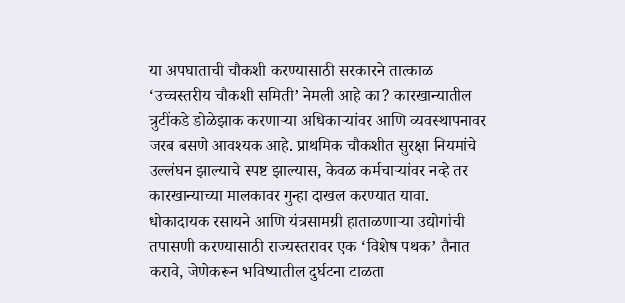या अपघाताची चौकशी करण्यासाठी सरकारने तात्काळ ‘उच्चस्तरीय चौकशी समिती’ नेमली आहे का? कारखान्यातील त्रुटींकडे डोळेझाक करणाऱ्या अधिकाऱ्यांवर आणि व्यवस्थापनावर जरब बसणे आवश्यक आहे. प्राथमिक चौकशीत सुरक्षा नियमांचे उल्लंघन झाल्याचे स्पष्ट झाल्यास, केवळ कर्मचाऱ्यांवर नव्हे तर कारखान्याच्या मालकावर गुन्हा दाखल करण्यात यावा.
धोकादायक रसायने आणि यंत्रसामग्री हाताळणाऱ्या उद्योगांची तपासणी करण्यासाठी राज्यस्तरावर एक ‘विशेष पथक’ तैनात करावे, जेणेकरून भविष्यातील दुर्घटना टाळता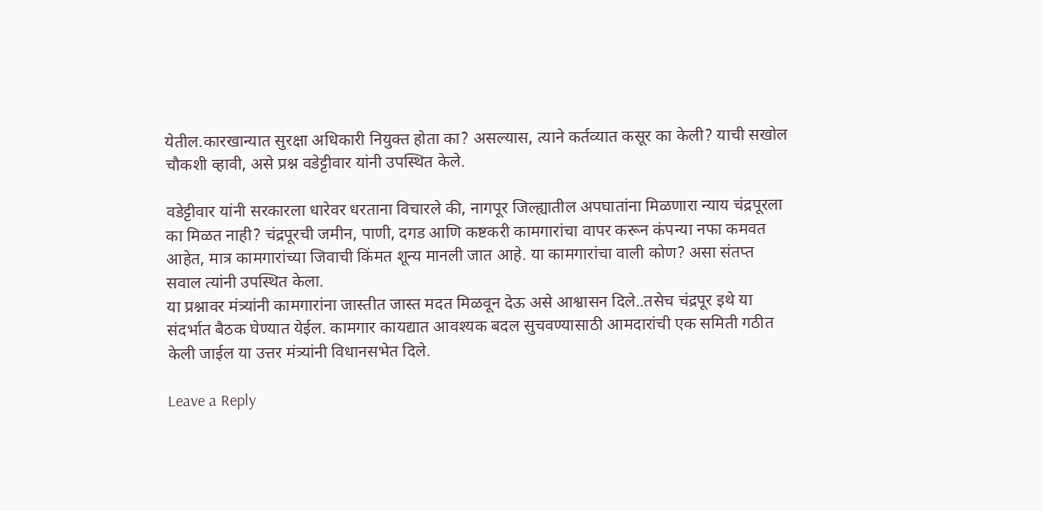येतील.कारखान्यात सुरक्षा अधिकारी नियुक्त होता का? असल्यास, त्याने कर्तव्यात कसूर का केली? याची सखोल चौकशी व्हावी, असे प्रश्न वडेट्टीवार यांनी उपस्थित केले.

वडेट्टीवार यांनी सरकारला धारेवर धरताना विचारले की, नागपूर जिल्ह्यातील अपघातांना मिळणारा न्याय चंद्रपूरला का मिळत नाही? चंद्रपूरची जमीन, पाणी, दगड आणि कष्टकरी कामगारांचा वापर करून कंपन्या नफा कमवत आहेत, मात्र कामगारांच्या जिवाची किंमत शून्य मानली जात आहे. या कामगारांचा वाली कोण? असा संतप्त सवाल त्यांनी उपस्थित केला.
या प्रश्नावर मंत्र्यांनी कामगारांना जास्तीत जास्त मदत मिळवून देऊ असे आश्वासन दिले..तसेच चंद्रपूर इथे या संदर्भात बैठक घेण्यात येईल. कामगार कायद्यात आवश्यक बदल सुचवण्यासाठी आमदारांची एक समिती गठीत केली जाईल या उत्तर मंत्र्यांनी विधानसभेत दिले.

Leave a Reply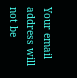Your email address will not be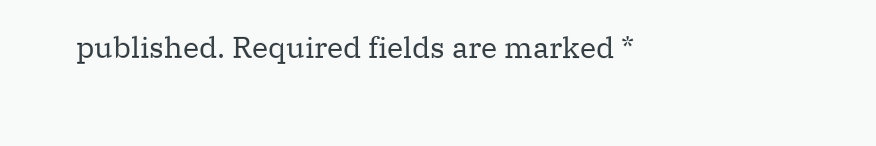published. Required fields are marked *